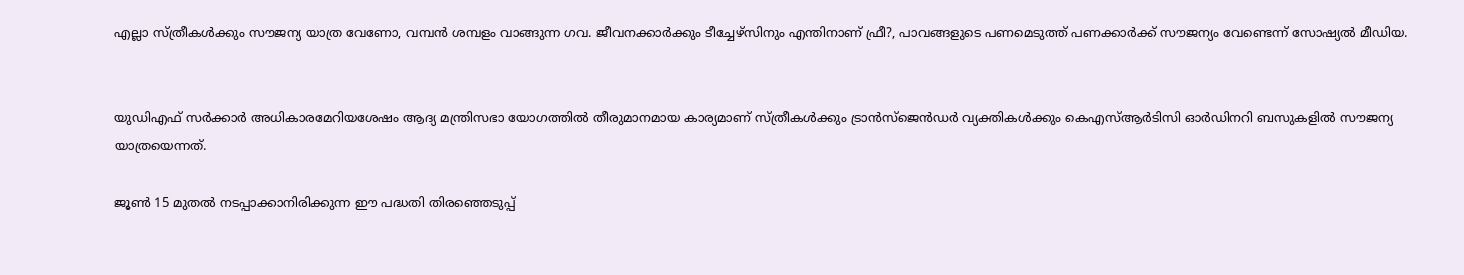എല്ലാ സ്ത്രീകള്‍ക്കും സൗജന്യ യാത്ര വേണോ, വമ്പന്‍ ശമ്പളം വാങ്ങുന്ന ഗവ. ജീവനക്കാര്‍ക്കും ടീച്ചേഴ്‌സിനും എന്തിനാണ് ഫ്രീ?, പാവങ്ങളുടെ പണമെടുത്ത് പണക്കാര്‍ക്ക് സൗജന്യം വേണ്ടെന്ന് സോഷ്യല്‍ മീഡിയ.


യുഡിഎഫ് സര്‍ക്കാര്‍ അധികാരമേറിയശേഷം ആദ്യ മന്ത്രിസഭാ യോഗത്തില്‍ തീരുമാനമായ കാര്യമാണ് സ്ത്രീകള്‍ക്കും ട്രാന്‍സ്ജെന്‍ഡര്‍ വ്യക്തികള്‍ക്കും കെഎസ്‌ആര്‍ടിസി ഓര്‍ഡിനറി ബസുകളില്‍ സൗജന്യ യാത്രയെന്നത്.

ജൂണ്‍ 15 മുതല്‍ നടപ്പാക്കാനിരിക്കുന്ന ഈ പദ്ധതി തിരഞ്ഞെടുപ്പ്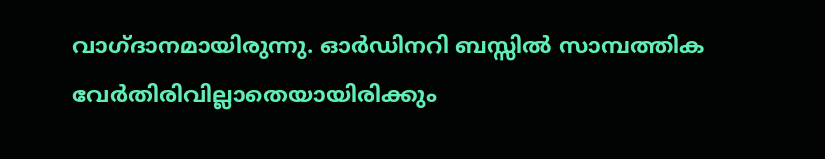വാഗ്ദാനമായിരുന്നു. ഓര്‍ഡിനറി ബസ്സില്‍ സാമ്പത്തിക വേര്‍തിരിവില്ലാതെയായിരിക്കും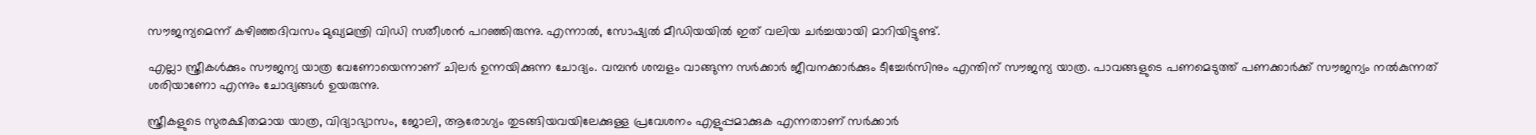സൗജന്യമെന്ന് കഴിഞ്ഞദിവസം മുഖ്യമന്ത്രി വിഡി സതീശന്‍ പറഞ്ഞിരുന്നു. എന്നാല്‍, സോഷ്യല്‍ മീഡിയയില്‍ ഇത് വലിയ ചര്‍ച്ചയായി മാറിയിട്ടുണ്ട്.

എല്ലാ സ്ത്രീകള്‍ക്കും സൗജന്യ യാത്ര വേണോയെന്നാണ് ചിലര്‍ ഉന്നയിക്കുന്ന ചോദ്യം. വമ്പന്‍ ശമ്പളം വാങ്ങുന്ന സര്‍ക്കാര്‍ ജീവനക്കാര്‍ക്കും ടീച്ചേര്‍സിനും എന്തിന് സൗജന്യ യാത്ര. പാവങ്ങളുടെ പണമെടുത്ത് പണക്കാര്‍ക്ക് സൗജന്യം നല്‍കുന്നത് ശരിയാണോ എന്നും ചോദ്യങ്ങള്‍ ഉയരുന്നു.

സ്ത്രീകളുടെ സുരക്ഷിതമായ യാത്ര, വിദ്യാഭ്യാസം, ജോലി, ആരോഗ്യം തുടങ്ങിയവയിലേക്കുള്ള പ്രവേശനം എളുപ്പമാക്കുക എന്നതാണ് സര്‍ക്കാര്‍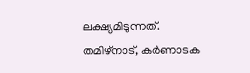ലക്ഷ്യമിടുന്നത്. തമിഴ്നാട്, കര്‍ണാടക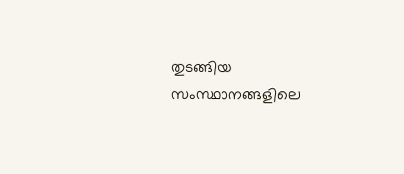തുടങ്ങിയ സംസ്ഥാനങ്ങളിലെ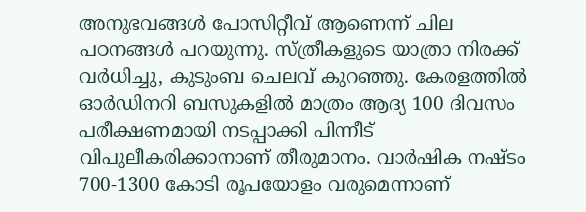അനുഭവങ്ങള്‍ പോസിറ്റീവ് ആണെന്ന് ചില പഠനങ്ങള്‍ പറയുന്നു. സ്ത്രീകളുടെ യാത്രാ നിരക്ക് വര്‍ധിച്ചു, കുടുംബ ചെലവ് കുറഞ്ഞു. കേരളത്തില്‍ ഓര്‍ഡിനറി ബസുകളില്‍ മാത്രം ആദ്യ 100 ദിവസം പരീക്ഷണമായി നടപ്പാക്കി പിന്നീട് വിപുലീകരിക്കാനാണ് തീരുമാനം. വാര്‍ഷിക നഷ്ടം 700-1300 കോടി രൂപയോളം വരുമെന്നാണ്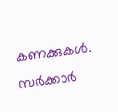കണക്കുകള്‍. സര്‍ക്കാര്‍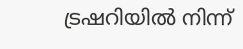ട്രഷറിയില്‍ നിന്ന്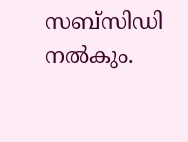സബ്സിഡി നല്‍കും.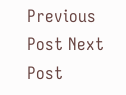Previous Post Next Post